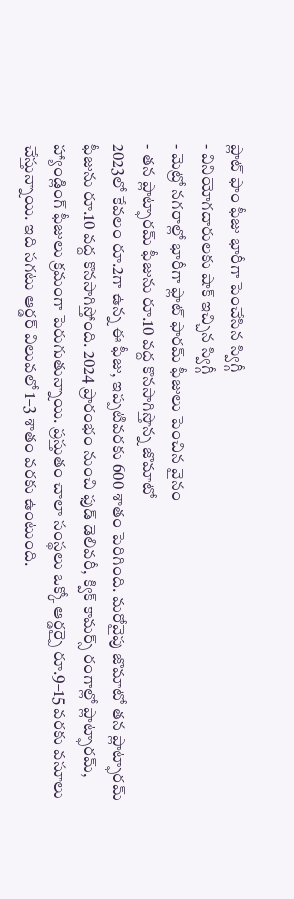ప్లాట్ ఫాం ఫీజు భారీగా పెంచేసిన స్విగ్గీ
- వినియోగదారులకు షాక్ ఇచ్చిన స్విగ్గీ
- మెట్రో నగరాల్లో భారీగా ఫ్లాట్ ఫారమ్ ఫీజులు పెంచిన వైనం
- తన ప్లాట్ఫారమ్ ఫీజును రూ.10 వద్ద కొనసాగిస్తొన్న జొమాటో
2023లో కేవలం రూ.2గా ఉన్న ఈ ఫీజు, ఇప్పటివరకు 600 శాతం పెరిగింది. మరోవైపు జొమాటో తన ప్లాట్ఫారమ్ ఫీజును రూ.10 వద్ద కొనసాగిస్తోంది. 2024 ప్రారంభం నుంచి ఫుడ్ డెలివరీ, క్విక్ కామర్స్ రంగాల్లో ప్లాట్ఫారమ్, హ్యాండ్లింగ్ ఫీజులు క్రమంగా పెరుగుతున్నాయి. ప్రస్తుతం చాలా సంస్థలు ఒక్కో ఆర్డర్పై రూ.9–15 వరకు వసూలు చేస్తున్నాయి. ఇది సగటు ఆర్డర్ విలువలో 1–3 శాతం వరకు ఉంటుంది.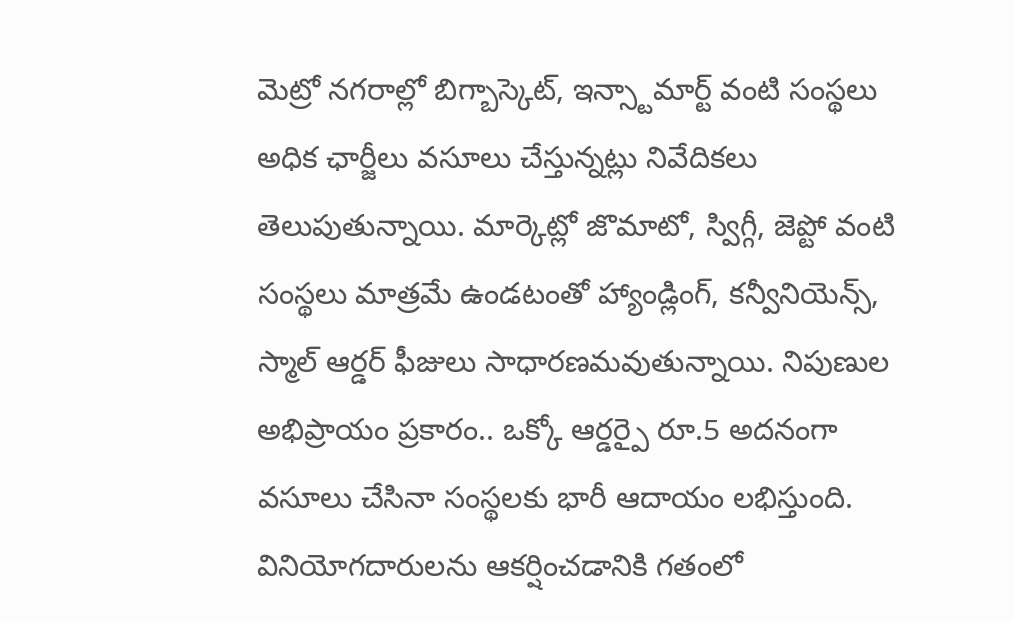మెట్రో నగరాల్లో బిగ్బాస్కెట్, ఇన్స్టామార్ట్ వంటి సంస్థలు అధిక ఛార్జీలు వసూలు చేస్తున్నట్లు నివేదికలు తెలుపుతున్నాయి. మార్కెట్లో జొమాటో, స్విగ్గీ, జెప్టో వంటి సంస్థలు మాత్రమే ఉండటంతో హ్యాండ్లింగ్, కన్వీనియెన్స్, స్మాల్ ఆర్డర్ ఫీజులు సాధారణమవుతున్నాయి. నిపుణుల అభిప్రాయం ప్రకారం.. ఒక్కో ఆర్డర్పై రూ.5 అదనంగా వసూలు చేసినా సంస్థలకు భారీ ఆదాయం లభిస్తుంది. వినియోగదారులను ఆకర్షించడానికి గతంలో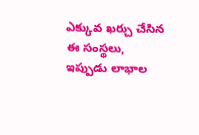ఎక్కువ ఖర్చు చేసిన ఈ సంస్థలు, ఇప్పుడు లాభాల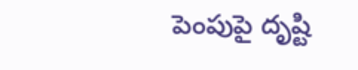పెంపుపై దృష్టి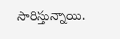సారిస్తున్నాయి.